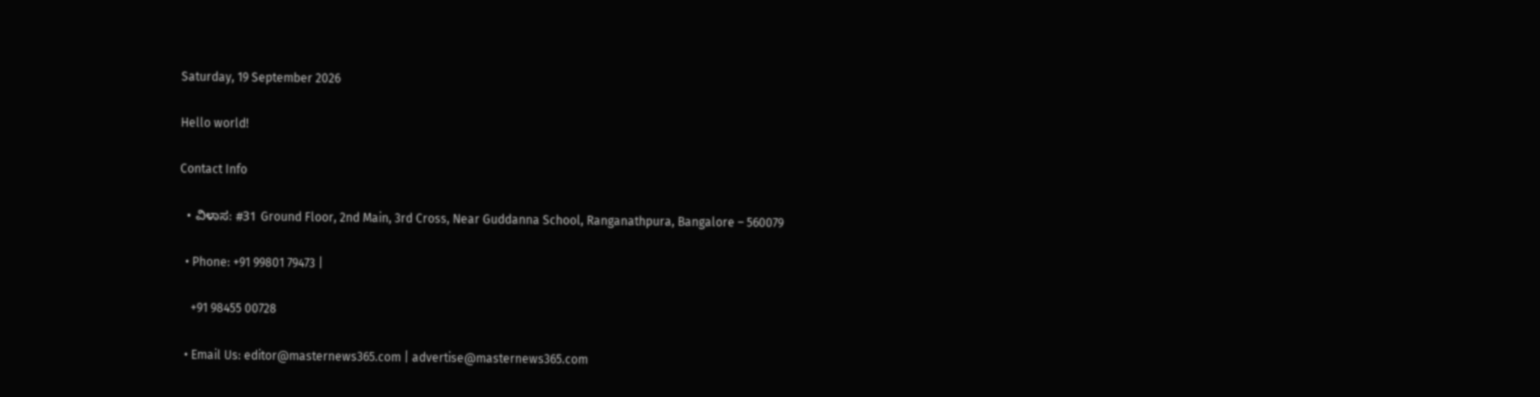Saturday, 19 September 2026

Hello world!

Contact Info

  • ವಿಳಾಸ: #31 Ground Floor, 2nd Main, 3rd Cross, Near Guddanna School, Ranganathpura, Bangalore – 560079

  • Phone: +91 99801 79473 |

    +91 98455 00728

  • Email Us: editor@masternews365.com | advertise@masternews365.com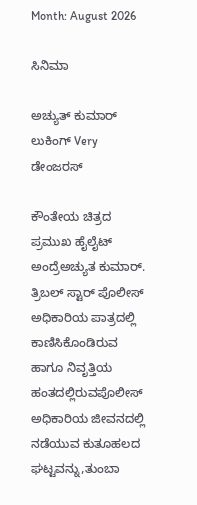Month: August 2026

ಸಿನಿಮಾ

ಅಚ್ಯುತ್ ಕುಮಾರ್ ಲುಕಿಂಗ್ Very ಡೇಂಜರಸ್

ಕೌಂತೇಯ ಚಿತ್ರದ ಪ್ರಮುಖ ಹೈಲೈಟ್ ಅಂದ್ರೆಅಚ್ಯುತ ಕುಮಾರ್. ತ್ರಿಬಲ್ ಸ್ಟಾರ್ ಪೊಲೀಸ್ ಅಧಿಕಾರಿಯ ಪಾತ್ರದಲ್ಲಿ ಕಾಣಿಸಿಕೊಂಡಿರುವ ಹಾಗೂ ನಿವೃತ್ತಿಯ ಹಂತದಲ್ಲಿರುವಪೊಲೀಸ್ ಅಧಿಕಾರಿಯ ಜೀವನದಲ್ಲಿ ನಡೆಯುವ ಕುತೂಹಲದ ಘಟ್ಟವನ್ನು,ತುಂಬಾ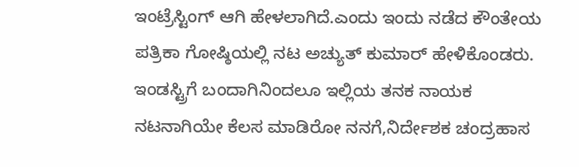ಇಂಟ್ರೆಸ್ಟಿಂಗ್ ಆಗಿ ಹೇಳಲಾಗಿದೆ.ಎಂದು ಇಂದು ನಡೆದ ಕೌಂತೇಯ ಪತ್ರಿಕಾ ಗೋಷ್ಠಿಯಲ್ಲಿ ನಟ ಅಚ್ಯುತ್ ಕುಮಾರ್ ಹೇಳಿಕೊಂಡರು. ಇಂಡಸ್ಟ್ರಿಗೆ ಬಂದಾಗಿನಿಂದಲೂ ಇಲ್ಲಿಯ ತನಕ ನಾಯಕ ನಟನಾಗಿಯೇ ಕೆಲಸ ಮಾಡಿರೋ ನನಗೆ,ನಿರ್ದೇಶಕ ಚಂದ್ರಹಾಸ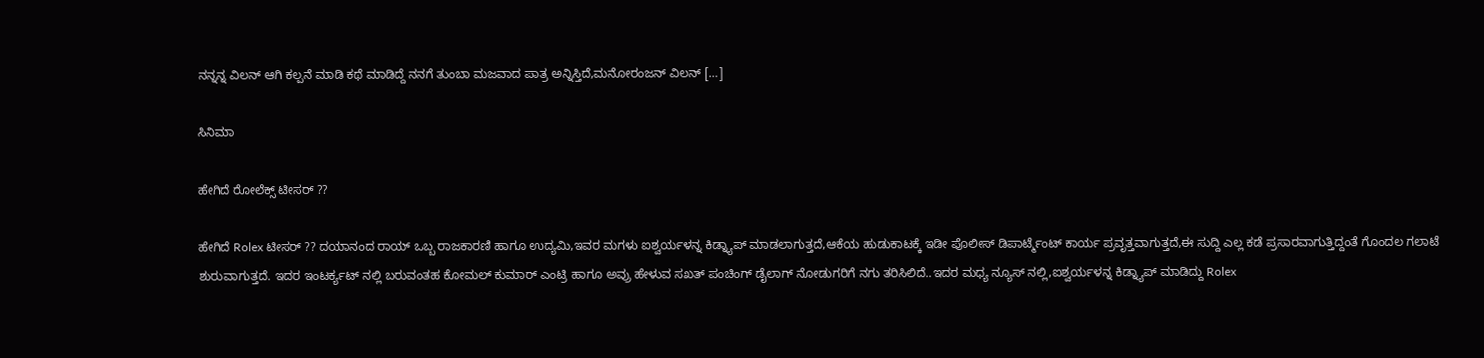ನನ್ನನ್ನ ವಿಲನ್ ಆಗಿ ಕಲ್ಪನೆ ಮಾಡಿ ಕಥೆ ಮಾಡಿದ್ದೆ ನನಗೆ ತುಂಬಾ ಮಜವಾದ ಪಾತ್ರ ಅನ್ನಿಸ್ತಿದೆ,ಮನೋರಂಜನ್ ವಿಲನ್ […]

ಸಿನಿಮಾ

ಹೇಗಿದೆ ರೋಲೆಕ್ಸ್ ಟೀಸರ್ ??

ಹೇಗಿದೆ Rolex ಟೀಸರ್ ?? ದಯಾನಂದ ರಾಯ್ ಒಬ್ಬ ರಾಜಕಾರಣಿ ಹಾಗೂ ಉದ್ಯಮಿ,ಇವರ ಮಗಳು ಐಶ್ವರ್ಯಳನ್ನ ಕಿಡ್ನ್ಯಾಪ್ ಮಾಡಲಾಗುತ್ತದೆ,ಆಕೆಯ ಹುಡುಕಾಟಕ್ಕೆ ಇಡೀ ಪೊಲೀಸ್ ಡಿಪಾರ್ಟ್ಮೆಂಟ್ ಕಾರ್ಯ ಪ್ರವೃತ್ತವಾಗುತ್ತದೆ,ಈ ಸುದ್ದಿ ಎಲ್ಲ ಕಡೆ ಪ್ರಸಾರವಾಗುತ್ತಿದ್ದಂತೆ ಗೊಂದಲ ಗಲಾಟೆ ಶುರುವಾಗುತ್ತದೆ. ಇದರ ಇಂಟರ್ಕ್ಯಟ್ ನಲ್ಲಿ ಬರುವಂತಹ ಕೋಮಲ್ ಕುಮಾರ್ ಎಂಟ್ರಿ ಹಾಗೂ ಅವ್ರು ಹೇಳುವ ಸಖತ್ ಪಂಚಿಂಗ್ ಡೈಲಾಗ್ ನೋಡುಗರಿಗೆ ನಗು ತರಿಸಿಲಿದೆ..ಇದರ ಮಧ್ಯ ನ್ಯೂಸ್ ನಲ್ಲಿ,ಐಶ್ವರ್ಯಳನ್ನ ಕಿಡ್ನ್ಯಾಪ್ ಮಾಡಿದ್ದು Rolex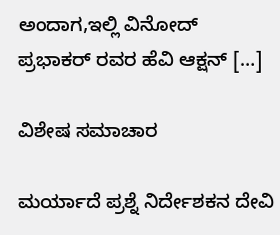ಅಂದಾಗ,ಇಲ್ಲಿ ವಿನೋದ್ ಪ್ರಭಾಕರ್ ರವರ ಹೆವಿ ಆಕ್ಷನ್ […]

ವಿಶೇಷ ಸಮಾಚಾರ

ಮರ್ಯಾದೆ ಪ್ರಶ್ನೆ ನಿರ್ದೇಶಕನ ದೇವಿ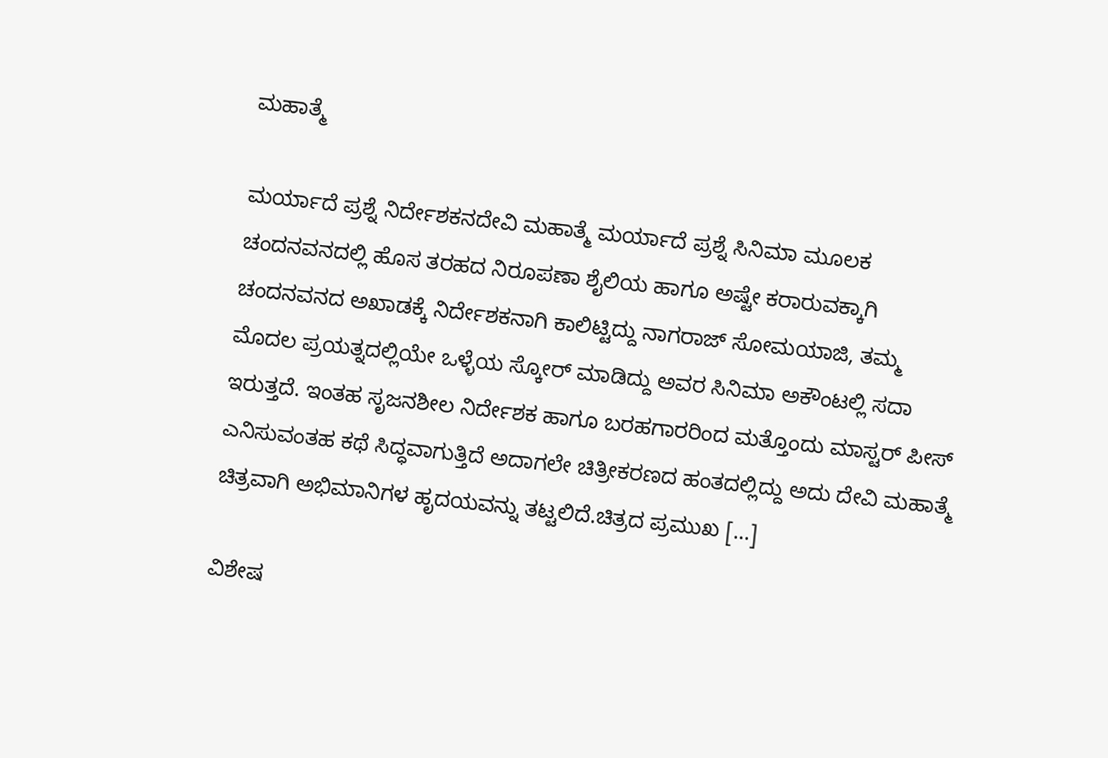ಮಹಾತ್ಮೆ

ಮರ್ಯಾದೆ ಪ್ರಶ್ನೆ ನಿರ್ದೇಶಕನದೇವಿ ಮಹಾತ್ಮೆ ಮರ್ಯಾದೆ ಪ್ರಶ್ನೆ ಸಿನಿಮಾ ಮೂಲಕ ಚಂದನವನದಲ್ಲಿ ಹೊಸ ತರಹದ ನಿರೂಪಣಾ ಶೈಲಿಯ ಹಾಗೂ ಅಷ್ಟೇ ಕರಾರುವಕ್ಕಾಗಿ ಚಂದನವನದ ಅಖಾಡಕ್ಕೆ ನಿರ್ದೇಶಕನಾಗಿ ಕಾಲಿಟ್ಟಿದ್ದು ನಾಗರಾಜ್ ಸೋಮಯಾಜಿ, ತಮ್ಮ ಮೊದಲ ಪ್ರಯತ್ನದಲ್ಲಿಯೇ ಒಳ್ಳೆಯ ಸ್ಕೋರ್ ಮಾಡಿದ್ದು ಅವರ ಸಿನಿಮಾ ಅಕೌಂಟಲ್ಲಿ ಸದಾ ಇರುತ್ತದೆ. ಇಂತಹ ಸೃಜನಶೀಲ ನಿರ್ದೇಶಕ ಹಾಗೂ ಬರಹಗಾರರಿಂದ ಮತ್ತೊಂದು ಮಾಸ್ಟರ್ ಪೀಸ್ ಎನಿಸುವಂತಹ ಕಥೆ ಸಿದ್ಧವಾಗುತ್ತಿದೆ ಅದಾಗಲೇ ಚಿತ್ರೀಕರಣದ ಹಂತದಲ್ಲಿದ್ದು ಅದು ದೇವಿ ಮಹಾತ್ಮೆ ಚಿತ್ರವಾಗಿ ಅಭಿಮಾನಿಗಳ ಹೃದಯವನ್ನು ತಟ್ಟಲಿದೆ.ಚಿತ್ರದ ಪ್ರಮುಖ […]

ವಿಶೇಷ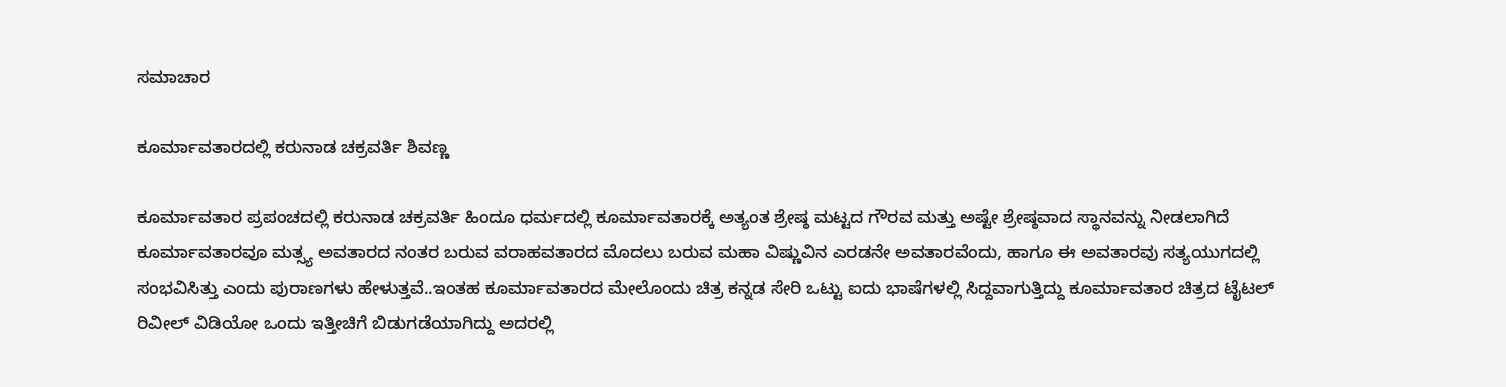ಸಮಾಚಾರ

ಕೂರ್ಮಾವತಾರದಲ್ಲಿ ಕರುನಾಡ ಚಕ್ರವರ್ತಿ ಶಿವಣ್ಣ

ಕೂರ್ಮಾವತಾರ ಪ್ರಪಂಚದಲ್ಲಿ ಕರುನಾಡ ಚಕ್ರವರ್ತಿ ಹಿಂದೂ ಧರ್ಮದಲ್ಲಿ ಕೂರ್ಮಾವತಾರಕ್ಕೆ ಅತ್ಯಂತ ಶ್ರೇಷ್ಠ ಮಟ್ಟದ ಗೌರವ ಮತ್ತು ಅಷ್ಟೇ ಶ್ರೇಷ್ಠವಾದ ಸ್ಥಾನವನ್ನು ನೀಡಲಾಗಿದೆ ಕೂರ್ಮಾವತಾರವೂ ಮತ್ಸ್ಯ ಅವತಾರದ ನಂತರ ಬರುವ ವರಾಹವತಾರದ ಮೊದಲು ಬರುವ ಮಹಾ ವಿಷ್ಣುವಿನ ಎರಡನೇ ಅವತಾರವೆಂದು, ಹಾಗೂ ಈ ಅವತಾರವು ಸತ್ಯಯುಗದಲ್ಲಿ ಸಂಭವಿಸಿತ್ತು ಎಂದು ಪುರಾಣಗಳು ಹೇಳುತ್ತವೆ..ಇಂತಹ ಕೂರ್ಮಾವತಾರದ ಮೇಲೊಂದು ಚಿತ್ರ ಕನ್ನಡ ಸೇರಿ ಒಟ್ಟು ಐದು ಭಾಷೆಗಳಲ್ಲಿ ಸಿದ್ದವಾಗುತ್ತಿದ್ದು ಕೂರ್ಮಾವತಾರ ಚಿತ್ರದ ಟೈಟಲ್ ರಿವೀಲ್ ವಿಡಿಯೋ ಒಂದು ಇತ್ತೀಚಿಗೆ ಬಿಡುಗಡೆಯಾಗಿದ್ದು ಅದರಲ್ಲಿ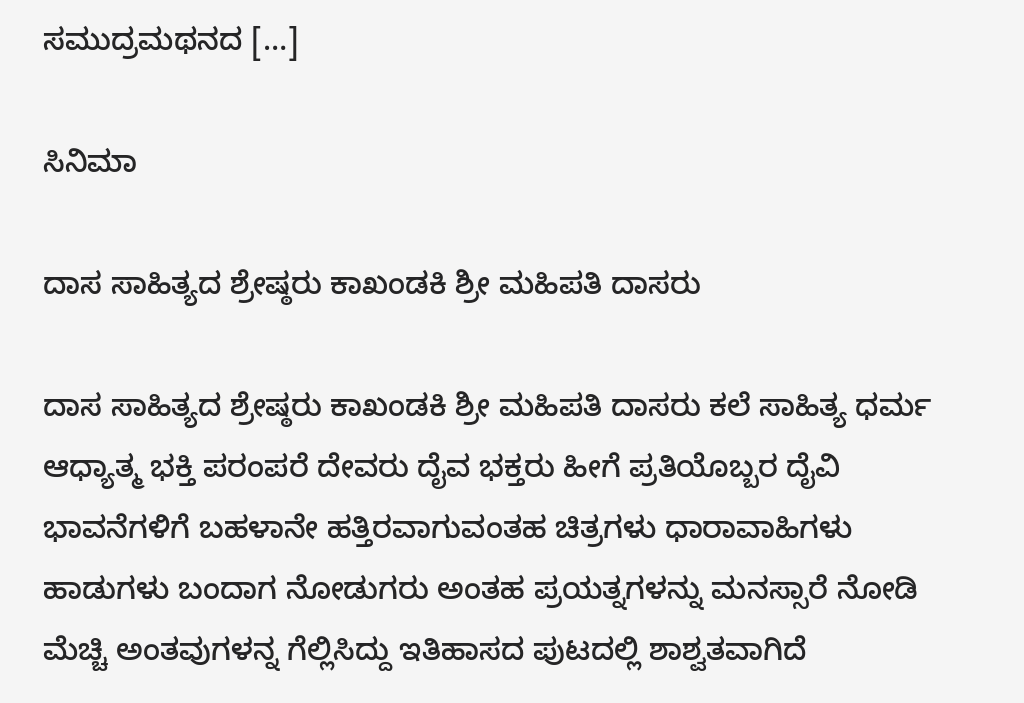ಸಮುದ್ರಮಥನದ […]

ಸಿನಿಮಾ

ದಾಸ ಸಾಹಿತ್ಯದ ಶ್ರೇಷ್ಠರು ಕಾಖಂಡಕಿ ಶ್ರೀ ಮಹಿಪತಿ ದಾಸರು

ದಾಸ ಸಾಹಿತ್ಯದ ಶ್ರೇಷ್ಠರು ಕಾಖಂಡಕಿ ಶ್ರೀ ಮಹಿಪತಿ ದಾಸರು ಕಲೆ ಸಾಹಿತ್ಯ ಧರ್ಮ ಆಧ್ಯಾತ್ಮ ಭಕ್ತಿ ಪರಂಪರೆ ದೇವರು ದೈವ ಭಕ್ತರು ಹೀಗೆ ಪ್ರತಿಯೊಬ್ಬರ ದೈವಿ ಭಾವನೆಗಳಿಗೆ ಬಹಳಾನೇ ಹತ್ತಿರವಾಗುವಂತಹ ಚಿತ್ರಗಳು ಧಾರಾವಾಹಿಗಳು ಹಾಡುಗಳು ಬಂದಾಗ ನೋಡುಗರು ಅಂತಹ ಪ್ರಯತ್ನಗಳನ್ನು ಮನಸ್ಸಾರೆ ನೋಡಿ ಮೆಚ್ಚಿ ಅಂತವುಗಳನ್ನ ಗೆಲ್ಲಿಸಿದ್ದು ಇತಿಹಾಸದ ಪುಟದಲ್ಲಿ ಶಾಶ್ವತವಾಗಿದೆ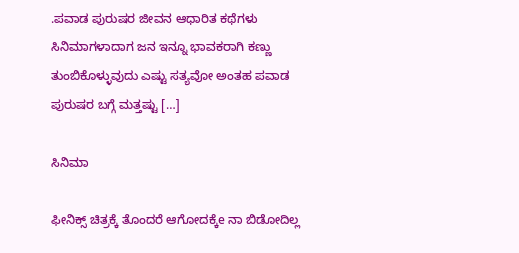.ಪವಾಡ ಪುರುಷರ ಜೀವನ ಆಧಾರಿತ ಕಥೆಗಳು ಸಿನಿಮಾಗಳಾದಾಗ ಜನ ಇನ್ನೂ ಭಾವಕರಾಗಿ ಕಣ್ಣು ತುಂಬಿಕೊಳ್ಳುವುದು ಎಷ್ಟು ಸತ್ಯವೋ ಅಂತಹ ಪವಾಡ ಪುರುಷರ ಬಗ್ಗೆ ಮತ್ತಷ್ಟು […]

ಸಿನಿಮಾ

ಫೀನಿಕ್ಸ್ ಚಿತ್ರಕ್ಕೆ ತೊಂದರೆ ಆಗೋದಕ್ಕೆe ನಾ ಬಿಡೋದಿಲ್ಲ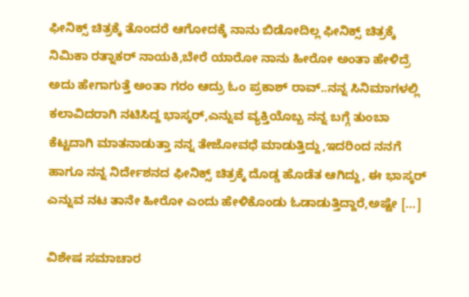ಫೀನಿಕ್ಸ್ ಚಿತ್ರಕ್ಕೆ ತೊಂದರೆ ಆಗೋದಕ್ಕೆ ನಾನು ಬಿಡೋದಿಲ್ಲ ಫೀನಿಕ್ಸ್ ಚಿತ್ರಕ್ಕೆ ನಿಮಿಕಾ ರತ್ನಾಕರ್ ನಾಯಕಿ,ಬೇರೆ ಯಾರೋ ನಾನು ಹೀರೋ ಅಂತಾ ಹೇಳಿದ್ರೆ ಅದು ಹೇಗಾಗುತ್ತೆ ಅಂತಾ ಗರಂ ಆದ್ರು ಓಂ ಪ್ರಕಾಶ್ ರಾವ್..ನನ್ನ ಸಿನಿಮಾಗಳಲ್ಲಿ ಕಲಾವಿದರಾಗಿ ನಟಿಸಿದ್ದ ಭಾಸ್ಕರ್,ಎನ್ನುವ ವ್ಯಕ್ತಿಯೊಬ್ಬ ನನ್ನ ಬಗ್ಗೆ ತುಂಬಾ ಕೆಟ್ಟದಾಗಿ ಮಾತನಾಡುತ್ತಾ ನನ್ನ ತೇಜೋವಧೆ ಮಾಡುತ್ತಿದ್ದು,ಇದರಿಂದ ನನಗೆ ಹಾಗೂ ನನ್ನ ನಿರ್ದೇಶನದ ಫೀನಿಕ್ಸ್ ಚಿತ್ರಕ್ಕೆ ದೊಡ್ಡ ಹೊಡೆತ ಆಗಿದ್ದು, ಈ ಭಾಸ್ಕರ್ ಎನ್ನುವ ನಟ ತಾನೇ ಹೀರೋ ಎಂದು ಹೇಳಿಕೊಂಡು ಓಡಾಡುತ್ತಿದ್ದಾರೆ,ಅಷ್ಟೇ […]

ವಿಶೇಷ ಸಮಾಚಾರ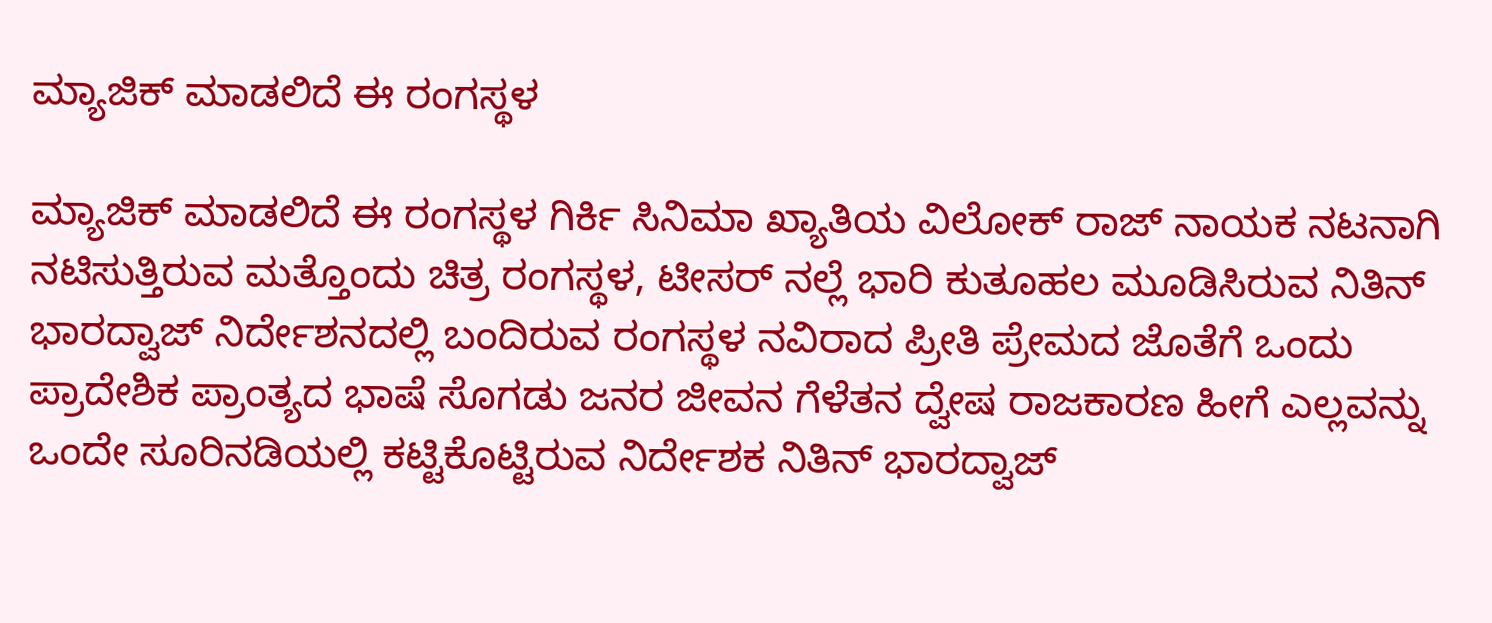ಮ್ಯಾಜಿಕ್ ಮಾಡಲಿದೆ ಈ ರಂಗಸ್ಥಳ

ಮ್ಯಾಜಿಕ್ ಮಾಡಲಿದೆ ಈ ರಂಗಸ್ಥಳ ಗಿರ್ಕಿ ಸಿನಿಮಾ ಖ್ಯಾತಿಯ ವಿಲೋಕ್ ರಾಜ್ ನಾಯಕ ನಟನಾಗಿ ನಟಿಸುತ್ತಿರುವ ಮತ್ತೊಂದು ಚಿತ್ರ ರಂಗಸ್ಥಳ, ಟೀಸರ್ ನಲ್ಲೆ ಭಾರಿ ಕುತೂಹಲ ಮೂಡಿಸಿರುವ ನಿತಿನ್ ಭಾರದ್ವಾಜ್ ನಿರ್ದೇಶನದಲ್ಲಿ ಬಂದಿರುವ ರಂಗಸ್ಥಳ ನವಿರಾದ ಪ್ರೀತಿ ಪ್ರೇಮದ ಜೊತೆಗೆ ಒಂದು ಪ್ರಾದೇಶಿಕ ಪ್ರಾಂತ್ಯದ ಭಾಷೆ ಸೊಗಡು ಜನರ ಜೀವನ ಗೆಳೆತನ ದ್ವೇಷ ರಾಜಕಾರಣ ಹೀಗೆ ಎಲ್ಲವನ್ನು ಒಂದೇ ಸೂರಿನಡಿಯಲ್ಲಿ ಕಟ್ಟಿಕೊಟ್ಟಿರುವ ನಿರ್ದೇಶಕ ನಿತಿನ್ ಭಾರದ್ವಾಜ್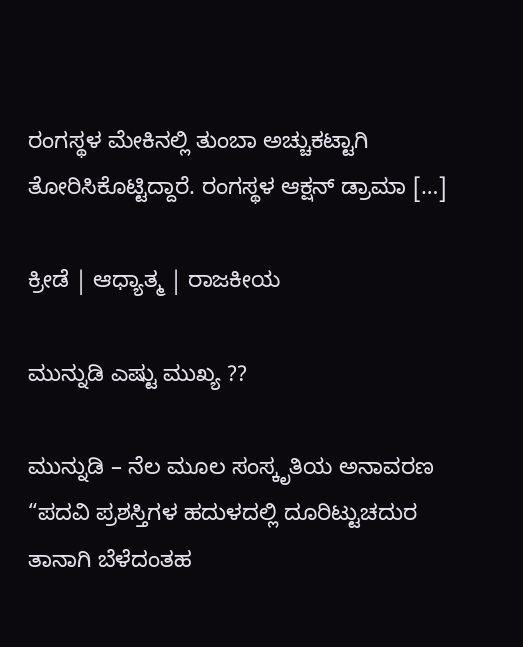ರಂಗಸ್ಥಳ ಮೇಕಿನಲ್ಲಿ ತುಂಬಾ ಅಚ್ಚುಕಟ್ಟಾಗಿ ತೋರಿಸಿಕೊಟ್ಟಿದ್ದಾರೆ. ರಂಗಸ್ಥಳ ಆಕ್ಷನ್ ಡ್ರಾಮಾ […]

ಕ್ರೀಡೆ | ಆಧ್ಯಾತ್ಮ | ರಾಜಕೀಯ

ಮುನ್ನುಡಿ ಎಷ್ಟು ಮುಖ್ಯ ??

ಮುನ್ನುಡಿ – ನೆಲ ಮೂಲ ಸಂಸ್ಕೃತಿಯ ಅನಾವರಣ “ಪದವಿ ಪ್ರಶಸ್ತಿಗಳ ಹದುಳದಲ್ಲಿ ದೂರಿಟ್ಟುಚದುರ ತಾನಾಗಿ ಬೆಳೆದಂತಹ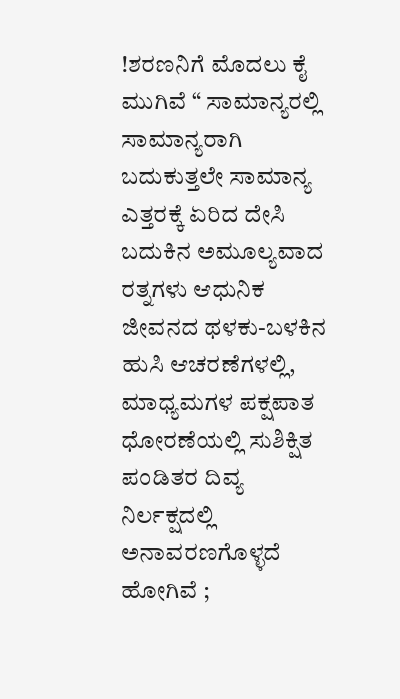!ಶರಣನಿಗೆ ಮೊದಲು ಕೈ ಮುಗಿವೆ “ ಸಾಮಾನ್ಯರಲ್ಲಿ ಸಾಮಾನ್ಯರಾಗಿ ಬದುಕುತ್ತಲೇ ಸಾಮಾನ್ಯ ಎತ್ತರಕ್ಕೆ ಏರಿದ ದೇಸಿ ಬದುಕಿನ ಅಮೂಲ್ಯವಾದ ರತ್ನಗಳು ಆಧುನಿಕ ಜೀವನದ ಥಳಕು-ಬಳಕಿನ ಹುಸಿ ಆಚರಣೆಗಳಲ್ಲಿ, ಮಾಧ್ಯಮಗಳ ಪಕ್ಷಪಾತ ಧೋರಣೆಯಲ್ಲಿ ಸುಶಿಕ್ಷಿತ ಪಂಡಿತರ ದಿವ್ಯ ನಿರ್ಲಕ್ಷದಲ್ಲಿ ಅನಾವರಣಗೊಳ್ಳದೆ ಹೋಗಿವೆ ;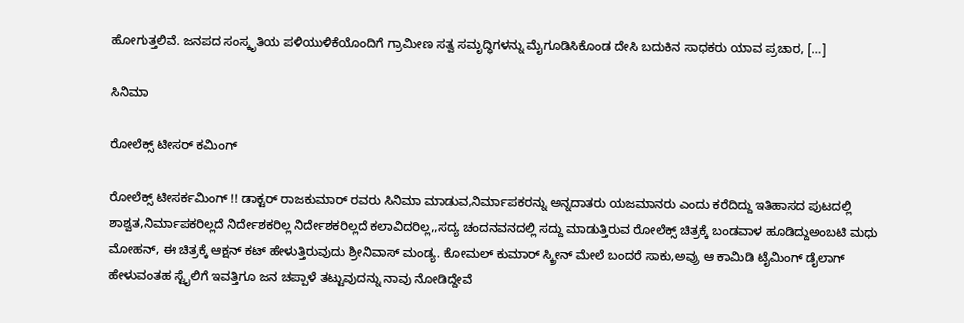ಹೋಗುತ್ತಲಿವೆ. ಜನಪದ ಸಂಸ್ಕೃತಿಯ ಪಳಿಯುಳಿಕೆಯೊಂದಿಗೆ ಗ್ರಾಮೀಣ ಸತ್ವ ಸಮೃದ್ಧಿಗಳನ್ನು ಮೈಗೂಡಿಸಿಕೊಂಡ ದೇಸಿ ಬದುಕಿನ ಸಾಧಕರು ಯಾವ ಪ್ರಚಾರ, […]

ಸಿನಿಮಾ

ರೋಲೆಕ್ಸ್ ಟೀಸರ್ ಕಮಿಂಗ್

ರೋಲೆಕ್ಸ್ ಟೀಸರ್ಕಮಿಂಗ್ !! ಡಾಕ್ಟರ್ ರಾಜಕುಮಾರ್ ರವರು ಸಿನಿಮಾ ಮಾಡುವ,ನಿರ್ಮಾಪಕರನ್ನು ಅನ್ನದಾತರು ಯಜಮಾನರು ಎಂದು ಕರೆದಿದ್ದು ಇತಿಹಾಸದ ಪುಟದಲ್ಲಿ ಶಾಶ್ವತ,ನಿರ್ಮಾಪಕರಿಲ್ಲದೆ ನಿರ್ದೇಶಕರಿಲ್ಲ ನಿರ್ದೇಶಕರಿಲ್ಲದೆ ಕಲಾವಿದರಿಲ್ಲ,,ಸದ್ಯ ಚಂದನವನದಲ್ಲಿ ಸದ್ದು ಮಾಡುತ್ತಿರುವ ರೋಲೆಕ್ಸ್ ಚಿತ್ರಕ್ಕೆ ಬಂಡವಾಳ ಹೂಡಿದ್ದುಅಂಬಟಿ ಮಧು ಮೋಹನ್, ಈ ಚಿತ್ರಕ್ಕೆ ಆಕ್ಷನ್ ಕಟ್ ಹೇಳುತ್ತಿರುವುದು ಶ್ರೀನಿವಾಸ್ ಮಂಡ್ಯ. ಕೋಮಲ್ ಕುಮಾರ್ ಸ್ಕ್ರೀನ್ ಮೇಲೆ ಬಂದರೆ ಸಾಕು,ಅವ್ರು ಆ ಕಾಮಿಡಿ ಟೈಮಿಂಗ್ ಡೈಲಾಗ್ ಹೇಳುವಂತಹ ಸ್ಟೈಲಿಗೆ ಇವತ್ತಿಗೂ ಜನ ಚಪ್ಪಾಳೆ ತಟ್ಟುವುದನ್ನು ನಾವು ನೋಡಿದ್ದೇವೆ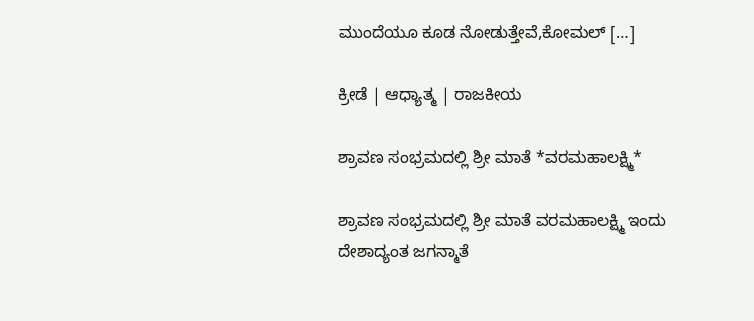ಮುಂದೆಯೂ ಕೂಡ ನೋಡುತ್ತೇವೆ,ಕೋಮಲ್ […]

ಕ್ರೀಡೆ | ಆಧ್ಯಾತ್ಮ | ರಾಜಕೀಯ

ಶ್ರಾವಣ ಸಂಭ್ರಮದಲ್ಲಿ ಶ್ರೀ ಮಾತೆ *ವರಮಹಾಲಕ್ಷ್ಮಿ*

ಶ್ರಾವಣ ಸಂಭ್ರಮದಲ್ಲಿ ಶ್ರೀ ಮಾತೆ ವರಮಹಾಲಕ್ಷ್ಮಿ ಇಂದು ದೇಶಾದ್ಯಂತ ಜಗನ್ಮಾತೆ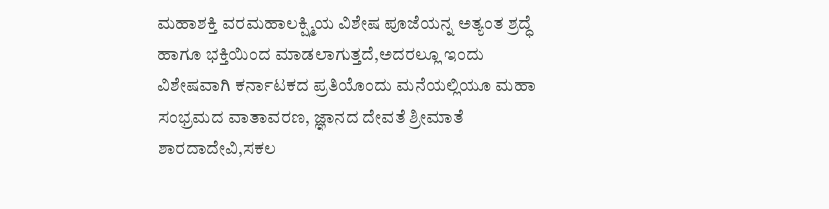ಮಹಾಶಕ್ತಿ ವರಮಹಾಲಕ್ಷ್ಮಿಯ ವಿಶೇಷ ಪೂಜೆಯನ್ನ ಅತ್ಯಂತ ಶ್ರದ್ಧೆ ಹಾಗೂ ಭಕ್ತಿಯಿಂದ ಮಾಡಲಾಗುತ್ತದೆ,ಅದರಲ್ಲೂ ಇಂದು ವಿಶೇಷವಾಗಿ ಕರ್ನಾಟಕದ ಪ್ರತಿಯೊಂದು ಮನೆಯಲ್ಲಿಯೂ ಮಹಾ ಸಂಭ್ರಮದ ವಾತಾವರಣ, ಜ್ಞಾನದ ದೇವತೆ ಶ್ರೀಮಾತೆ ಶಾರದಾದೇವಿ,ಸಕಲ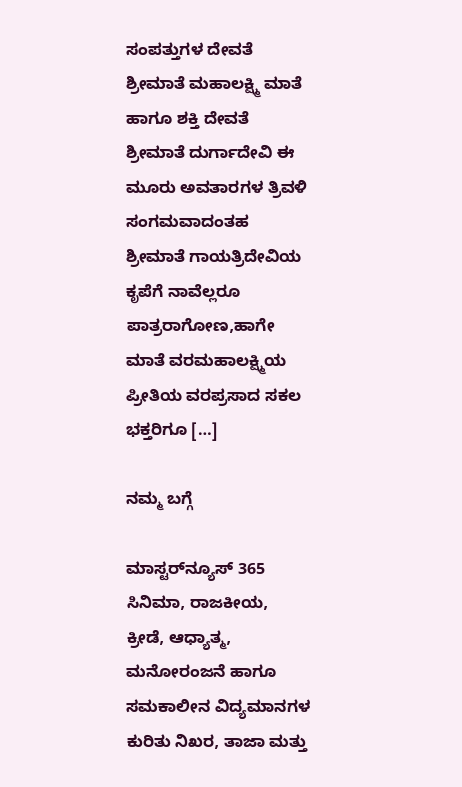ಸಂಪತ್ತುಗಳ ದೇವತೆ ಶ್ರೀಮಾತೆ ಮಹಾಲಕ್ಷ್ಮಿ ಮಾತೆ ಹಾಗೂ ಶಕ್ತಿ ದೇವತೆ ಶ್ರೀಮಾತೆ ದುರ್ಗಾದೇವಿ ಈ ಮೂರು ಅವತಾರಗಳ ತ್ರಿವಳಿ ಸಂಗಮವಾದಂತಹ ಶ್ರೀಮಾತೆ ಗಾಯತ್ರಿದೇವಿಯ ಕೃಪೆಗೆ ನಾವೆಲ್ಲರೂ ಪಾತ್ರರಾಗೋಣ,ಹಾಗೇ ಮಾತೆ ವರಮಹಾಲಕ್ಷ್ಮಿಯ ಪ್ರೀತಿಯ ವರಪ್ರಸಾದ ಸಕಲ ಭಕ್ತರಿಗೂ […]

ನಮ್ಮ ಬಗ್ಗೆ

ಮಾಸ್ಟರ್‌ನ್ಯೂಸ್ 365 ಸಿನಿಮಾ, ರಾಜಕೀಯ, ಕ್ರೀಡೆ, ಆಧ್ಯಾತ್ಮ, ಮನೋರಂಜನೆ ಹಾಗೂ ಸಮಕಾಲೀನ ವಿದ್ಯಮಾನಗಳ ಕುರಿತು ನಿಖರ, ತಾಜಾ ಮತ್ತು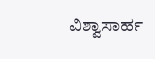ವಿಶ್ವಾಸಾರ್ಹ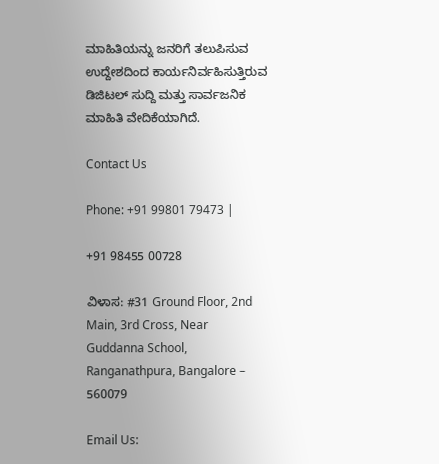ಮಾಹಿತಿಯನ್ನು ಜನರಿಗೆ ತಲುಪಿಸುವ ಉದ್ದೇಶದಿಂದ ಕಾರ್ಯನಿರ್ವಹಿಸುತ್ತಿರುವ ಡಿಜಿಟಲ್ ಸುದ್ದಿ ಮತ್ತು ಸಾರ್ವಜನಿಕ ಮಾಹಿತಿ ವೇದಿಕೆಯಾಗಿದೆ.

Contact Us

Phone: +91 99801 79473 |

+91 98455 00728

ವಿಳಾಸ: #31 Ground Floor, 2nd Main, 3rd Cross, Near Guddanna School, Ranganathpura, Bangalore – 560079

Email Us: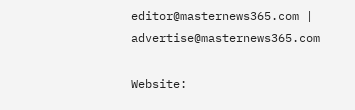editor@masternews365.com | advertise@masternews365.com

Website: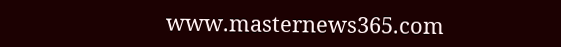www.masternews365.com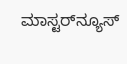ಮಾಸ್ಟರ್‌ನ್ಯೂಸ್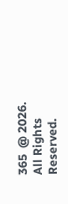365  @ 2026. All Rights Reserved.